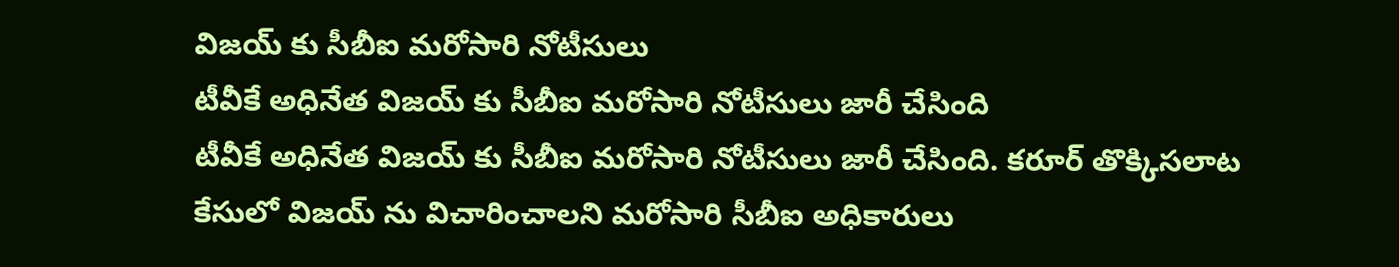విజయ్ కు సీబీఐ మరోసారి నోటీసులు
టీవీకే అధినేత విజయ్ కు సీబీఐ మరోసారి నోటీసులు జారీ చేసింది
టీవీకే అధినేత విజయ్ కు సీబీఐ మరోసారి నోటీసులు జారీ చేసింది. కరూర్ తొక్కిసలాట కేసులో విజయ్ ను విచారించాలని మరోసారి సీబీఐ అధికారులు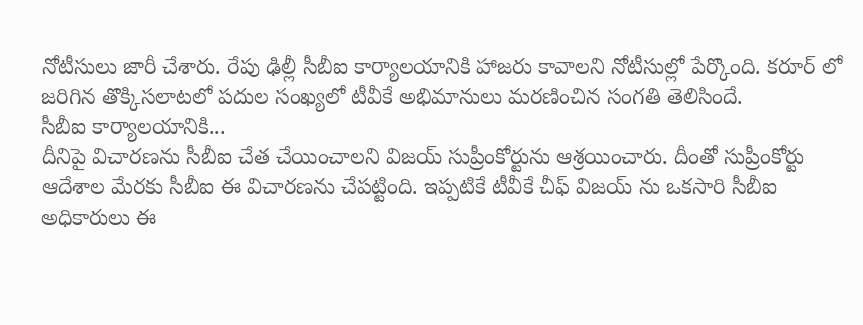నోటీసులు జారీ చేశారు. రేపు ఢిల్లీ సీబీఐ కార్యాలయానికి హాజరు కావాలని నోటీసుల్లో పేర్కొంది. కరూర్ లో జరిగిన తొక్కిసలాటలో పదుల సంఖ్యలో టీవీకే అభిమానులు మరణించిన సంగతి తెలిసిందే.
సీబీఐ కార్యాలయానికి...
దీనిపై విచారణను సీబీఐ చేత చేయించాలని విజయ్ సుప్రీంకోర్టును ఆశ్రయించారు. దీంతో సుప్రీంకోర్టు ఆదేశాల మేరకు సీబీఐ ఈ విచారణను చేపట్టింది. ఇప్పటికే టీవీకే చీఫ్ విజయ్ ను ఒకసారి సీబీఐ అధికారులు ఈ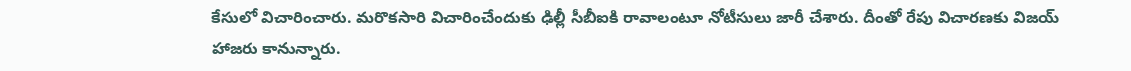కేసులో విచారించారు. మరొకసారి విచారించేందుకు ఢిల్లీ సీబీఐకి రావాలంటూ నోటీసులు జారీ చేశారు. దీంతో రేపు విచారణకు విజయ్ హాజరు కానున్నారు.